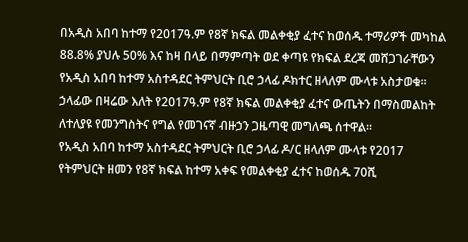በአዲስ አበባ ከተማ የ2017ዓ.ም የ8ኛ ክፍል መልቀቂያ ፈተና ከወሰዱ ተማሪዎች መካከል 88.8% ያህሉ 50% እና ከዛ በላይ በማምጣት ወደ ቀጣዩ የክፍል ደረጃ መሸጋገራቸውን የአዲስ አበባ ከተማ አስተዳደር ትምህርት ቢሮ ኃላፊ ዶክተር ዘላለም ሙላቱ አስታወቁ፡፡
ኃላፊው በዛሬው እለት የ2017ዓ.ም የ8ኛ ክፍል መልቀቂያ ፈተና ውጤትን በማስመልከት ለተለያዩ የመንግስትና የግል የመገናኛ ብዙኃን ጋዜጣዊ መግለጫ ሰተዋል።
የአዲስ አበባ ከተማ አስተዳደር ትምህርት ቢሮ ኃላፊ ዶ/ር ዘላለም ሙላቱ የ2017 የትምህርት ዘመን የ8ኛ ክፍል ከተማ አቀፍ የመልቀቂያ ፈተና ከወሰዱ 70ሺ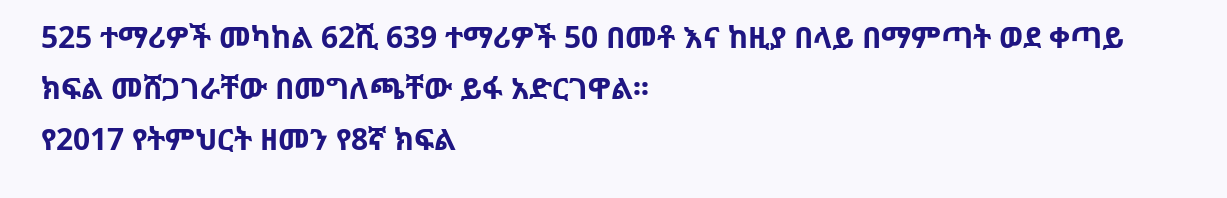525 ተማሪዎች መካከል 62ሺ 639 ተማሪዎች 50 በመቶ እና ከዚያ በላይ በማምጣት ወደ ቀጣይ ክፍል መሸጋገራቸው በመግለጫቸው ይፋ አድርገዋል፡፡
የ2017 የትምህርት ዘመን የ8ኛ ክፍል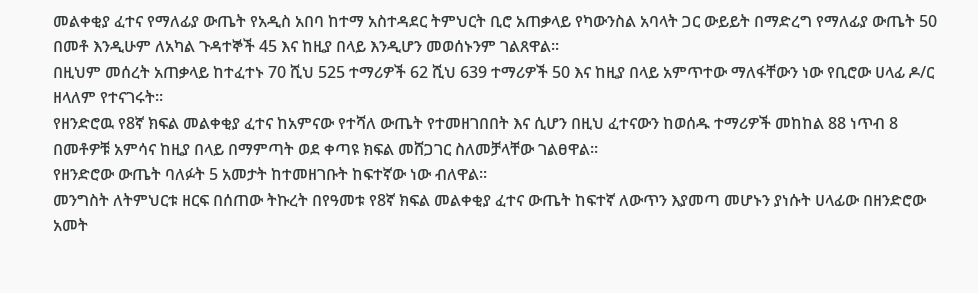መልቀቂያ ፈተና የማለፊያ ውጤት የአዲስ አበባ ከተማ አስተዳደር ትምህርት ቢሮ አጠቃላይ የካውንስል አባላት ጋር ውይይት በማድረግ የማለፊያ ውጤት 50 በመቶ እንዲሁም ለአካል ጉዳተኞች 45 እና ከዚያ በላይ እንዲሆን መወሰኑንም ገልጸዋል፡፡
በዚህም መሰረት አጠቃላይ ከተፈተኑ 70 ሺህ 525 ተማሪዎች 62 ሺህ 639 ተማሪዎች 50 እና ከዚያ በላይ አምጥተው ማለፋቸውን ነው የቢሮው ሀላፊ ዶ/ር ዘላለም የተናገሩት፡፡
የዘንድሮዉ የ8ኛ ክፍል መልቀቂያ ፈተና ከአምናው የተሻለ ውጤት የተመዘገበበት እና ሲሆን በዚህ ፈተናውን ከወሰዱ ተማሪዎች መከከል 88 ነጥብ 8 በመቶዎቹ አምሳና ከዚያ በላይ በማምጣት ወደ ቀጣዩ ክፍል መሸጋገር ስለመቻላቸው ገልፀዋል፡፡
የዘንድሮው ውጤት ባለፉት 5 አመታት ከተመዘገቡት ከፍተኛው ነው ብለዋል፡፡
መንግስት ለትምህርቱ ዘርፍ በሰጠው ትኩረት በየዓመቱ የ8ኛ ክፍል መልቀቂያ ፈተና ውጤት ከፍተኛ ለውጥን እያመጣ መሆኑን ያነሱት ሀላፊው በዘንድሮው አመት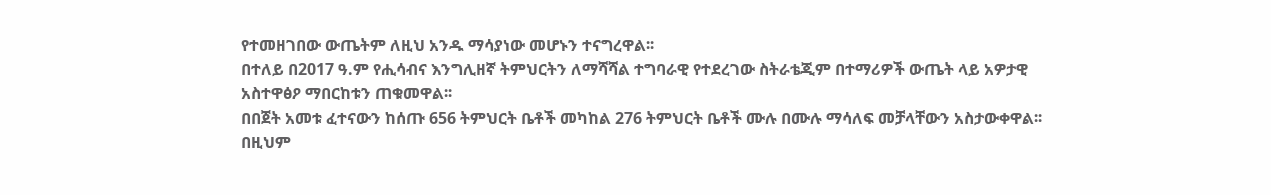የተመዘገበው ውጤትም ለዚህ አንዱ ማሳያነው መሆኑን ተናግረዋል፡፡
በተለይ በ2017 ዓ.ም የሒሳብና እንግሊዘኛ ትምህርትን ለማሻሻል ተግባራዊ የተደረገው ስትራቴጂም በተማሪዎች ውጤት ላይ አዎታዊ አስተዋፅዖ ማበርከቱን ጠቁመዋል፡፡
በበጀት አመቱ ፈተናውን ከሰጡ 656 ትምህርት ቤቶች መካከል 276 ትምህርት ቤቶች ሙሉ በሙሉ ማሳለፍ መቻላቸውን አስታውቀዋል፡፡ በዚህም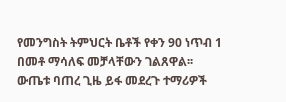የመንግስት ትምህርት ቤቶች የቀን 90 ነጥብ 1 በመቶ ማሳለፍ መቻላቸውን ገልጸዋል፡፡
ውጤቱ ባጠረ ጊዜ ይፋ መደረጉ ተማሪዎች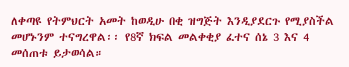ለቀጣዩ የትምህርት አመት ከወዲሁ በቂ ዝግጅት እንዲያደርጉ የሚያስችል መሆኑንም ተናግረዋል፡፡ የ8ኛ ክፍል መልቀቂያ ፈተና ሰኔ 3 እና 4 መሰጠቱ ይታወሳል።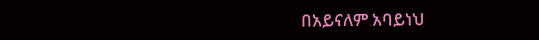በአይናለም አባይነህ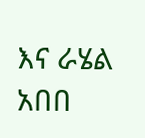እና ራሄል አበበ